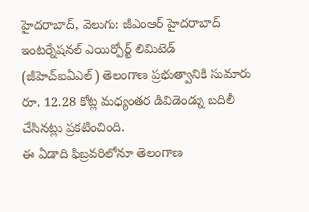హైదరాబాద్, వెలుగు: జీఎంఆర్ హైదరాబాద్ ఇంటర్నేషనల్ ఎయిర్పోర్ట్ లిమిటెడ్ (జీహెచ్ఐఏఎల్) తెలంగాణ ప్రభుత్వానికి సుమారు రూ. 12.28 కోట్ల మధ్యంతర డివిడెండ్ను బదిలీ చేసినట్లు ప్రకటించింది.
ఈ ఏడాది ఫిబ్రవరిలోనూ తెలంగాణ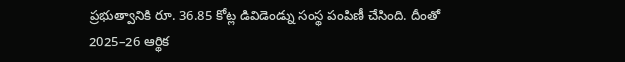ప్రభుత్వానికి రూ. 36.85 కోట్ల డివిడెండ్ను సంస్థ పంపిణీ చేసింది. దీంతో 2025–26 ఆర్థిక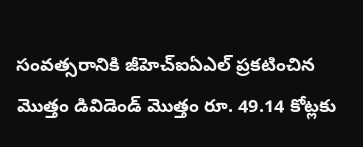సంవత్సరానికి జీహెచ్ఐఏఎల్ ప్రకటించిన మొత్తం డివిడెండ్ మొత్తం రూ. 49.14 కోట్లకు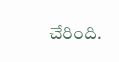చేరింది.